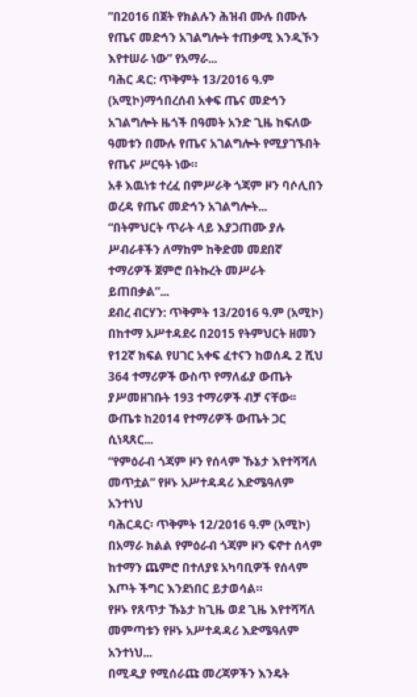”በ2016 በጀት የክልሉን ሕዝብ ሙሉ በሙሉ የጤና መድኅን አገልግሎት ተጠቃሚ እንዲኾን እየተሠራ ነው” የአማራ...
ባሕር ዳር: ጥቅምት 13/2016 ዓ.ም (አሚኮ)ማኅበረሰብ አቀፍ ጤና መድኅን አገልግሎት ዜጎች በዓመት አንድ ጊዜ ከፍለው ዓመቱን በሙሉ የጤና አገልግሎት የሚያገኙበት የጤና ሥርዓት ነው።
አቶ እዉነቱ ተረፈ በምሥራቅ ጎጃም ዞን ባሶሊበን ወረዳ የጤና መድኅን አገልግሎት...
“በትምህርት ጥራት ላይ እያጋጠሙ ያሉ ሥብራቶችን ለማከም ከቅድመ መደበኛ ተማሪዎች ጀምሮ በትኩረት መሥራት ይጠበቃል”...
ደብረ ብርሃን: ጥቅምት 13/2016 ዓ.ም (አሚኮ) በከተማ አሥተዳደሩ በ2015 የትምህርት ዘመን የ12ኛ ክፍል የሀገር አቀፍ ፈተናን ከወሰዱ 2 ሺህ 364 ተማሪዎች ውስጥ የማለፊያ ውጤት ያሥመዘገቡት 193 ተማሪዎች ብቻ ናቸው፡፡
ውጤቱ ከ2014 የተማሪዎች ውጤት ጋር ሲነጻጸር...
“የምዕራብ ጎጃም ዞን የሰላም ኹኔታ እየተሻሻለ መጥቷል” የዞኑ አሥተዳዳሪ እድሜዓለም አንተነህ
ባሕርዳር፡ ጥቅምት 12/2016 ዓ.ም (አሚኮ) በአማራ ክልል የምዕራብ ጎጃም ዞን ፍኖተ ሰላም ከተማን ጨምሮ በተለያዩ አካባቢዎች የሰላም እጦት ችግር እንደነበር ይታወሳል።
የዞኑ የጸጥታ ኹኔታ ከጊዜ ወደ ጊዜ እየተሻሻለ መምጣቱን የዞኑ አሥተዳዳሪ እድሜዓለም አንተነህ...
በሚዲያ የሚሰራጩ መረጃዎችን እንዴት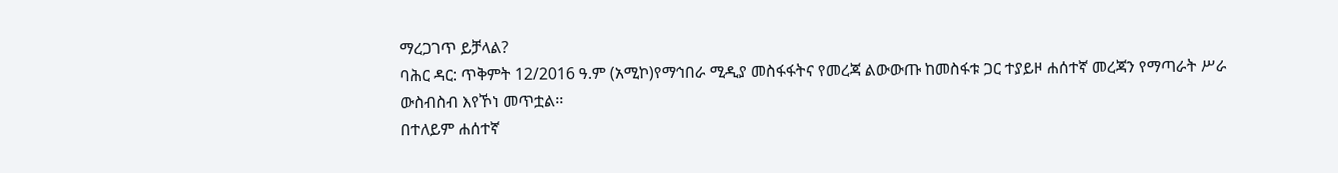ማረጋገጥ ይቻላል?
ባሕር ዳር: ጥቅምት 12/2016 ዓ.ም (አሚኮ)የማኅበራ ሚዲያ መስፋፋትና የመረጃ ልውውጡ ከመስፋቱ ጋር ተያይዞ ሐሰተኛ መረጃን የማጣራት ሥራ ውስብስብ እየኾነ መጥቷል፡፡
በተለይም ሐሰተኛ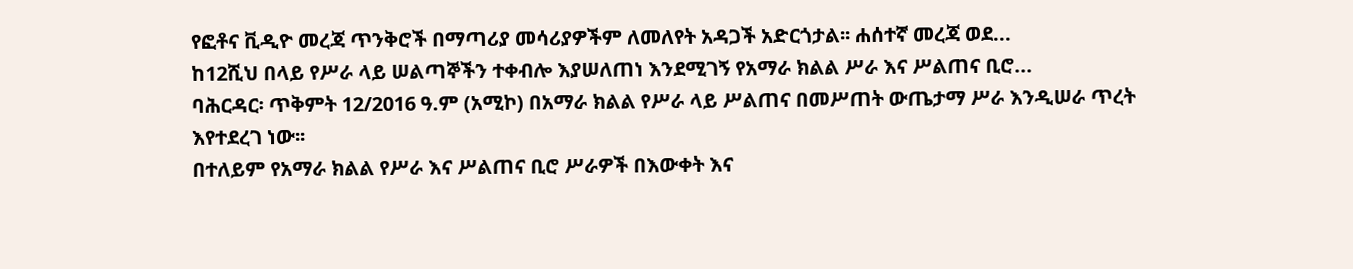የፎቶና ቪዲዮ መረጃ ጥንቅሮች በማጣሪያ መሳሪያዎችም ለመለየት አዳጋች አድርጎታል፡፡ ሐሰተኛ መረጃ ወደ...
ከ12ሺህ በላይ የሥራ ላይ ሠልጣኞችን ተቀብሎ እያሠለጠነ እንደሚገኝ የአማራ ክልል ሥራ እና ሥልጠና ቢሮ...
ባሕርዳር፡ ጥቅምት 12/2016 ዓ.ም (አሚኮ) በአማራ ክልል የሥራ ላይ ሥልጠና በመሥጠት ውጤታማ ሥራ እንዲሠራ ጥረት እየተደረገ ነው፡፡
በተለይም የአማራ ክልል የሥራ እና ሥልጠና ቢሮ ሥራዎች በእውቀት እና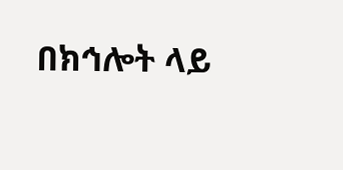በክኅሎት ላይ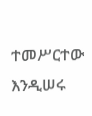ተመሥርተው እንዲሠሩ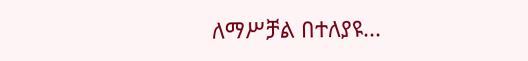ለማሥቻል በተለያዩ...